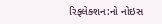રિફ્લેક્શન:નો નોઇસ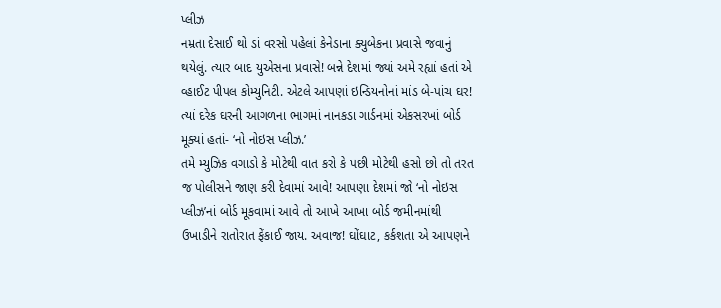પ્લીઝ
નમ્રતા દેસાઈ થો ડાં વરસો પહેલાં કેનેડાના ક્યુબેકના પ્રવાસે જવાનું થયેલું. ત્યાર બાદ યુએસના પ્રવાસે! બન્ને દેશમાં જ્યાં અમે રહ્યાં હતાં એ વ્હાઈટ પીપલ કોમ્યુનિટી. એટલે આપણાં ઇન્ડિયનોનાં માંડ બે-પાંચ ઘર! ત્યાં દરેક ઘરની આગળના ભાગમાં નાનકડા ગાર્ડનમાં એકસરખાં બોર્ડ મૂક્યાં હતાં- ‘નો નોઇસ પ્લીઝ.’
તમે મ્યુઝિક વગાડો કે મોટેથી વાત કરો કે પછી મોટેથી હસો છો તો તરત જ પોલીસને જાણ કરી દેવામાં આવે! આપણા દેશમાં જો ‘નો નોઇસ પ્લીઝ’નાં બોર્ડ મૂકવામાં આવે તો આખે આખા બોર્ડ જમીનમાંથી ઉખાડીને રાતોરાત ફેંકાઈ જાય. અવાજ! ઘોંઘાટ, કર્કશતા એ આપણને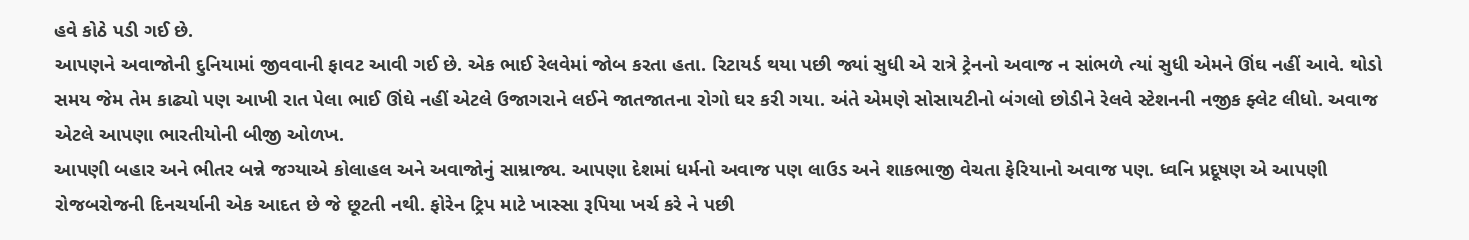હવે કોઠે પડી ગઈ છે.
આપણને અવાજોની દુનિયામાં જીવવાની ફાવટ આવી ગઈ છે. એક ભાઈ રેલવેમાં જોબ કરતા હતા. રિટાયર્ડ થયા પછી જ્યાં સુધી એ રાત્રે ટ્રેનનો અવાજ ન સાંભળે ત્યાં સુધી એમને ઊંઘ નહીં આવે. થોડો સમય જેમ તેમ કાઢ્યો પણ આખી રાત પેલા ભાઈ ઊંઘે નહીં એટલે ઉજાગરાને લઈને જાતજાતના રોગો ઘર કરી ગયા. અંતે એમણે સોસાયટીનો બંગલો છોડીને રેલવે સ્ટેશનની નજીક ફ્લેટ લીધો. અવાજ એટલે આપણા ભારતીયોની બીજી ઓળખ.
આપણી બહાર અને ભીતર બન્ને જગ્યાએ કોલાહલ અને અવાજોનું સામ્રાજ્ય. આપણા દેશમાં ધર્મનો અવાજ પણ લાઉડ અને શાકભાજી વેચતા ફેરિયાનો અવાજ પણ. ધ્વનિ પ્રદૂષણ એ આપણી રોજબરોજની દિનચર્યાની એક આદત છે જે છૂટતી નથી. ફોરેન ટ્રિપ માટે ખાસ્સા રૂપિયા ખર્ચ કરે ને પછી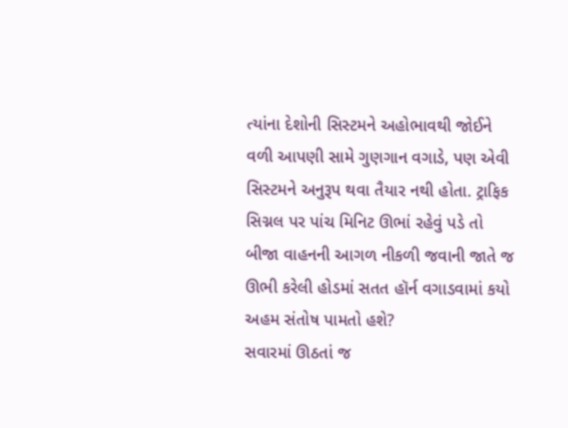ત્યાંના દેશોની સિસ્ટમને અહોભાવથી જોઈને વળી આપણી સામે ગુણગાન વગાડે, પણ એવી સિસ્ટમને અનુરૂપ થવા તૈયાર નથી હોતા. ટ્રાફિક સિગ્નલ પર પાંચ મિનિટ ઊભાં રહેવું પડે તો બીજા વાહનની આગળ નીકળી જવાની જાતે જ ઊભી કરેલી હોડમાં સતત હૉર્ન વગાડવામાં કયો અહમ સંતોષ પામતો હશે?
સવારમાં ઊઠતાં જ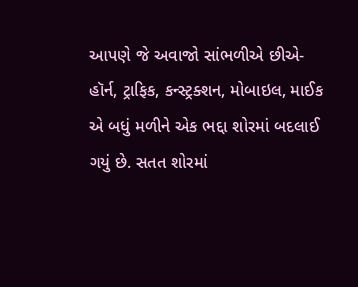આપણે જે અવાજો સાંભળીએ છીએ- હૉર્ન, ટ્રાફિક, કન્સ્ટ્રક્શન, મોબાઇલ, માઈક એ બધું મળીને એક ભદ્દા શોરમાં બદલાઈ ગયું છે. સતત શોરમાં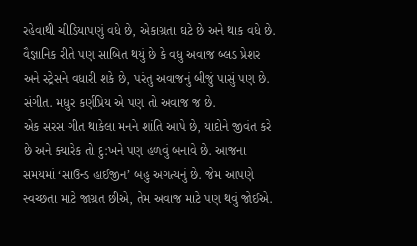રહેવાથી ચીડિયાપણું વધે છે, એકાગ્રતા ઘટે છે અને થાક વધે છે. વૈજ્ઞાનિક રીતે પણ સાબિત થયું છે કે વધુ અવાજ બ્લડ પ્રેશર અને સ્ટ્રેસને વધારી શકે છે, પરંતુ અવાજનું બીજું પાસું પણ છે. સંગીત. મધુર કર્ણપ્રિય એ પણ તો અવાજ જ છે.
એક સરસ ગીત થાકેલા મનને શાંતિ આપે છે, યાદોને જીવંત કરે છે અને ક્યારેક તો દુ:ખને પણ હળવું બનાવે છે. આજના સમયમાં ‘સાઉન્ડ હાઈજીન’ બહુ અગત્યનું છે. જેમ આપણે સ્વચ્છતા માટે જાગ્રત છીએ, તેમ અવાજ માટે પણ થવું જોઈએ.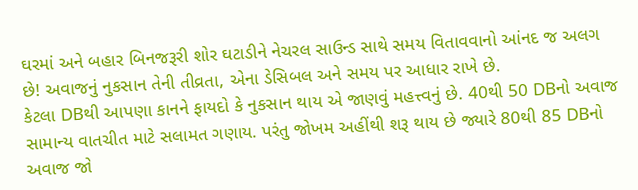ઘરમાં અને બહાર બિનજરૂરી શોર ઘટાડીને નેચરલ સાઉન્ડ સાથે સમય વિતાવવાનો આંનદ જ અલગ છે! અવાજનું નુકસાન તેની તીવ્રતા, એના ડેસિબલ અને સમય પર આધાર રાખે છે.
કેટલા DBથી આપણા કાનને ફાયદો કે નુકસાન થાય એ જાણવું મહત્ત્વનું છે. 40થી 50 DBનો અવાજ સામાન્ય વાતચીત માટે સલામત ગણાય. પરંતુ જોખમ અહીંથી શરૂ થાય છે જ્યારે 80થી 85 DBનો અવાજ જો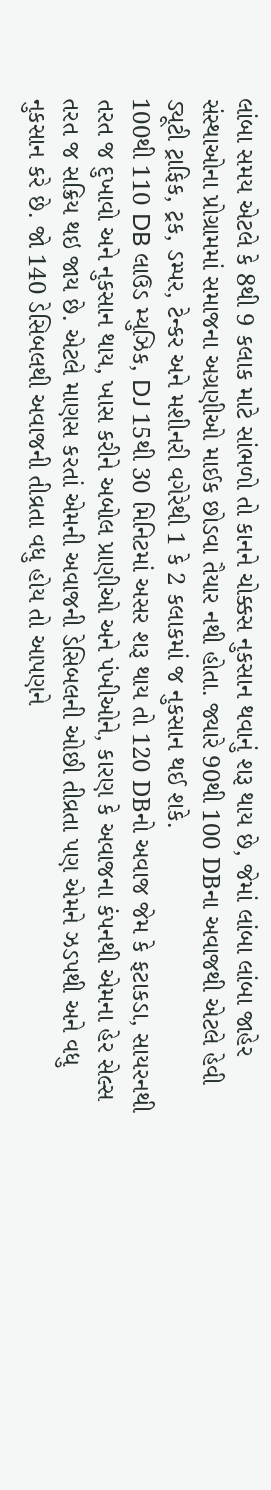લાંબા સમય એટલે કે 8થી 9 કલાક માટે સાંભળો તો કાનને ચોક્કસ નુકસાન થવાનું શરૂ થાય છે, જેમાં લાંબા લાંબા જાહેર સંસ્થાઓના પ્રોગ્રામમાં સમાજના અગ્રણીઓ માઈક છોડવા તૈયાર નથી હોતા. જ્યારે 90થી 100 DBના અવાજથી એટલે હેવી ડ્યૂટી ટ્રાફિક, ટ્રક, ડમ્પર, ટેન્કર અને મશીનરી વગેરેથી 1 કે 2 કલાકમાં જ નુકસાન થઈ શકે.
100થી 110 DB લાઉડ મ્યુઝિક, DJ 15થી 30 મિનિટમાં અસર શરૂ થાય તો 120 DBનો અવાજ જેમ કે ફટાકડા, સાયરનથી તરત જ દુખાવો અને નુકસાન થાય, ખાસ કરીને અબોલ પ્રાણીઓ અને પંખીઓને, કારણ કે અવાજના કંપનથી એમના હેર સેલ્સ તરત જ સક્રિય થઇ જાય છે. એટલે માણસ કરતાં એમની અવાજની ડેસિબલની ઓછી તીવ્રતા પણ એમને ઝડપથી અને વધુ નુકસાન કરે છે. જો 140 ડેસિબલથી અવાજની તીવ્રતા વધુ હોય તો આપણને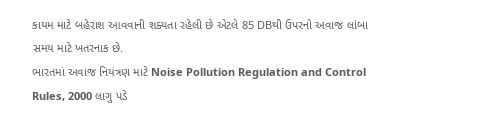કાયમ માટે બહેરાશ આવવાની શક્યતા રહેલી છે એટલે 85 DBથી ઉપરનો અવાજ લાંબા સમય માટે ખતરનાક છે.
ભારતમાં અવાજ નિયંત્રણ માટે Noise Pollution Regulation and Control Rules, 2000 લાગુ પડે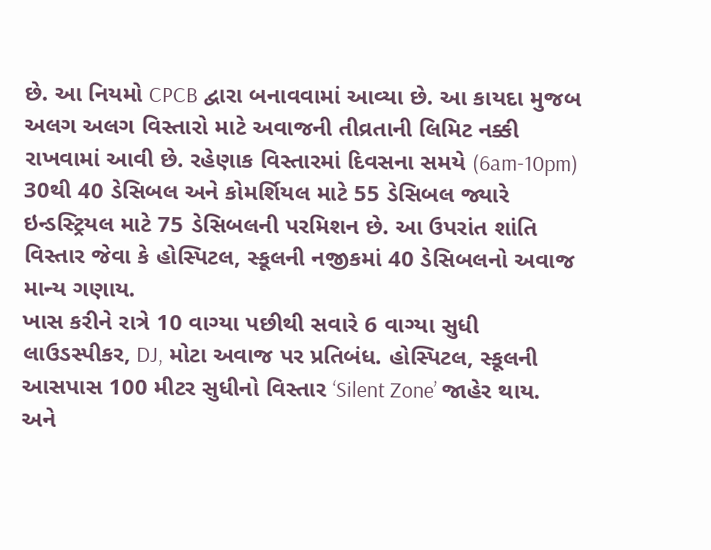છે. આ નિયમો CPCB દ્વારા બનાવવામાં આવ્યા છે. આ કાયદા મુજબ અલગ અલગ વિસ્તારો માટે અવાજની તીવ્રતાની લિમિટ નક્કી રાખવામાં આવી છે. રહેણાક વિસ્તારમાં દિવસના સમયે (6am-10pm) 30થી 40 ડેસિબલ અને કોમર્શિયલ માટે 55 ડેસિબલ જ્યારે ઇન્ડસ્ટ્રિયલ માટે 75 ડેસિબલની પરમિશન છે. આ ઉપરાંત શાંતિ વિસ્તાર જેવા કે હોસ્પિટલ, સ્કૂલની નજીકમાં 40 ડેસિબલનો અવાજ માન્ય ગણાય.
ખાસ કરીને રાત્રે 10 વાગ્યા પછીથી સવારે 6 વાગ્યા સુધી લાઉડસ્પીકર, DJ, મોટા અવાજ પર પ્રતિબંધ. હોસ્પિટલ, સ્કૂલની આસપાસ 100 મીટર સુધીનો વિસ્તાર ‘Silent Zone’ જાહેર થાય. અને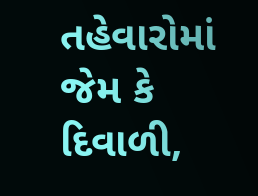તહેવારોમાં જેમ કે દિવાળી,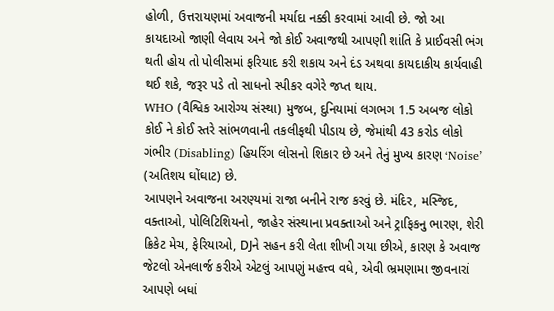હોળી, ઉત્તરાયણમાં અવાજની મર્યાદા નક્કી કરવામાં આવી છે. જો આ કાયદાઓ જાણી લેવાય અને જો કોઈ અવાજથી આપણી શાંતિ કે પ્રાઈવસી ભંગ થતી હોય તો પોલીસમાં ફરિયાદ કરી શકાય અને દંડ અથવા કાયદાકીય કાર્યવાહી થઈ શકે, જરૂર પડે તો સાધનો સ્પીકર વગેરે જપ્ત થાય.
WHO (વૈશ્વિક આરોગ્ય સંસ્થા) મુજબ, દુનિયામાં લગભગ 1.5 અબજ લોકો કોઈ ને કોઈ સ્તરે સાંભળવાની તકલીફથી પીડાય છે, જેમાંથી 43 કરોડ લોકો ગંભીર (Disabling) હિયરિંગ લોસનો શિકાર છે અને તેનું મુખ્ય કારણ ‘Noise’ (અતિશય ઘોંઘાટ) છે.
આપણને અવાજના અરણ્યમાં રાજા બનીને રાજ કરવું છે. મંદિર, મસ્જિદ, વક્તાઓ, પોલિટિશિયનો, જાહેર સંસ્થાના પ્રવક્તાઓ અને ટ્રાફિકનુ ભારણ, શેરી ક્રિકેટ મેચ, ફેરિયાઓ, DJને સહન કરી લેતા શીખી ગયા છીએ, કારણ કે અવાજ જેટલો એનલાર્જ કરીએ એટલું આપણું મહત્ત્વ વધે, એવી ભ્રમણામા જીવનારાં આપણે બધાં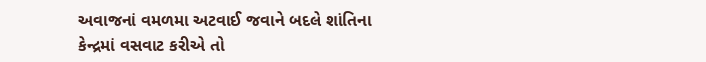અવાજનાં વમળમા અટવાઈ જવાને બદલે શાંતિના કેન્દ્રમાં વસવાટ કરીએ તો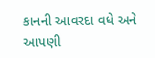કાનની આવરદા વધે અને આપણી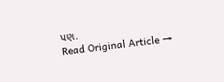પણ.
Read Original Article →